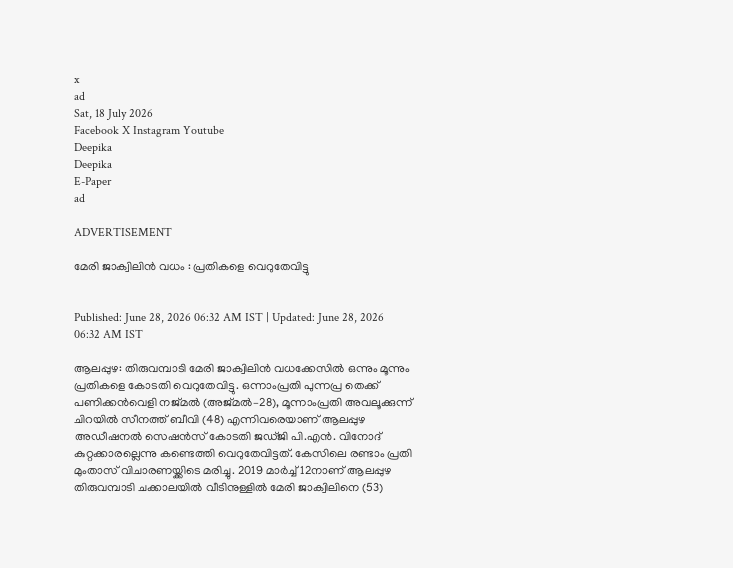x
ad
Sat, 18 July 2026
Facebook X Instagram Youtube
Deepika
Deepika
E-Paper
ad

ADVERTISEMENT

മേരി ജാക്വിലിൻ വധം : പ്രതികളെ വെറുതേവിട്ടു


Published: June 28, 2026 06:32 AM IST | Updated: June 28, 2026 06:32 AM IST

ആലപ്പുഴ: തിരുവമ്പാടി മേരി ജാക്വിലിൻ വധക്കേസിൽ ഒന്നും മൂന്നും പ്രതികളെ കോടതി വെറുതേവിട്ടു. ഒന്നാംപ്രതി പുന്നപ്ര തെക്ക് പണിക്കൻവെളി നജ്മൽ (അജ്മൽ–28), മൂന്നാംപ്രതി അവലൂക്കുന്ന് ചിറയിൽ സീനത്ത് ബീവി (48) എന്നിവരെയാണ് ആലപ്പുഴ അഡീഷനൽ സെഷൻസ് കോടതി ജഡ്‌ജി പി.എൻ. വിനോദ് കുറ്റക്കാരല്ലെന്നു കണ്ടെത്തി വെറുതേവിട്ടത്. കേസിലെ രണ്ടാം പ്രതി മുംതാസ് വിചാരണയ്ക്കിടെ മരിച്ചു. 2019 മാർച്ച്‌ 12നാണ് ആലപ്പുഴ തിരുവമ്പാടി ചക്കാലയിൽ വീടിനുള്ളിൽ മേരി ജാക്വിലിനെ (53)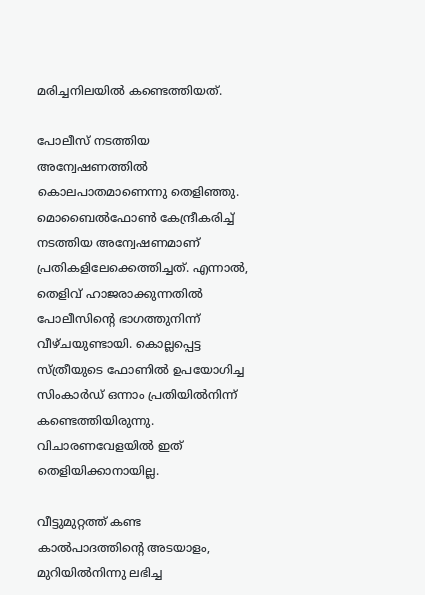മരിച്ചനിലയിൽ കണ്ടെത്തിയത്‌.

പോലീസ് നടത്തിയ അന്വേഷണത്തിൽ കൊലപാതമാണെന്നു തെളിഞ്ഞു.  മൊബൈൽഫോൺ കേന്ദ്രീകരിച്ച്‌ നടത്തിയ അന്വേഷണമാണ് പ്രതികളിലേക്കെത്തിച്ചത്‌. എന്നാൽ, തെളിവ് ഹാജരാക്കുന്നതിൽ പോലീസിന്‍റെ ഭാഗത്തുനിന്ന് വീഴ്ചയുണ്ടായി. കൊല്ലപ്പെട്ട സ്‌ത്രീയുടെ ഫോണിൽ ഉപയോഗിച്ച സിംകാർഡ് ഒന്നാം പ്രതിയിൽനിന്ന് കണ്ടെത്തിയിരുന്നു. വിചാരണവേളയിൽ ഇത് തെളിയിക്കാനായില്ല.

വീട്ടുമുറ്റത്ത് കണ്ട കാൽപാദത്തിന്‍റെ അടയാളം, മുറിയിൽ‍നിന്നു ലഭിച്ച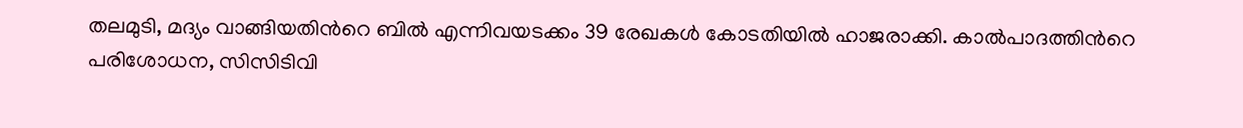തലമുടി, മദ്യം വാങ്ങിയതിന്‍റെ ബിൽ എന്നിവയടക്കം 39 രേഖകൾ കോടതിയിൽ ഹാജരാക്കി. കാൽപാദത്തിന്‍റെ പരിശോധന, സിസിടിവി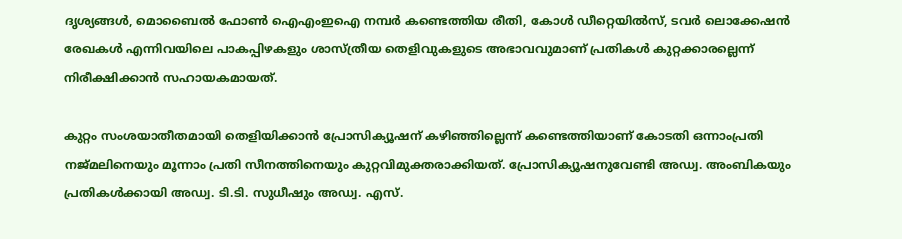ദൃശ്യങ്ങൾ, മൊബൈൽ ഫോൺ ഐഎംഇഐ നമ്പർ കണ്ടെത്തിയ രീതി, കോൾ ഡീറ്റെയിൽസ്, ടവർ ലൊക്കേഷൻ രേഖകൾ എന്നിവയിലെ പാകപ്പിഴകളും ശാസ്ത്രീയ തെളിവുകളുടെ അഭാവവുമാണ് പ്രതികൾ കുറ്റക്കാരല്ലെന്ന് നിരീക്ഷിക്കാൻ സഹായകമായത്.

കുറ്റം സംശയാതീതമായി തെളിയിക്കാൻ പ്രോസിക്യൂഷന് കഴിഞ്ഞില്ലെന്ന് കണ്ടെത്തിയാണ് കോടതി ഒന്നാംപ്രതി നജ്മലിനെയും മൂന്നാം പ്രതി സീനത്തിനെയും കുറ്റവിമുക്തരാക്കിയത്. പ്രോസിക്യൂഷനുവേണ്ടി അഡ്വ. അംബികയും പ്രതികൾക്കായി അഡ്വ. ടി.ടി. സുധീഷും അഡ്വ. എസ്.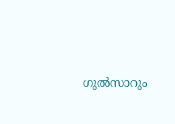ഗുൽസാറും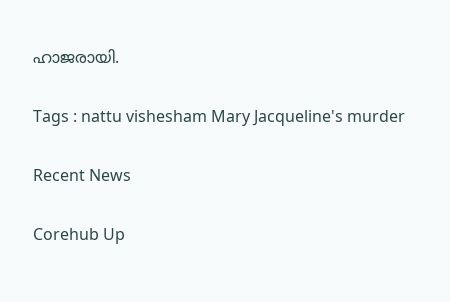ഹാജരായി.

Tags : nattu vishesham Mary Jacqueline's murder

Recent News

Corehub Up